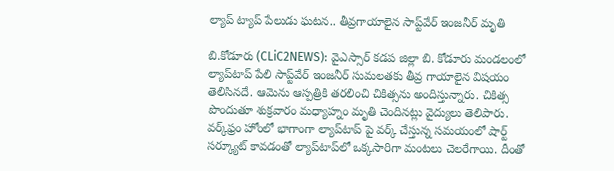ల్యాప్ ట్యాప్ పేలుడు ఘ‌ట‌న‌.. తీవ్ర‌గాయాలైన సాప్ట్‌వేర్ ఇంజ‌నీర్ మృతి

బి.కోడూరు (CLiC2NEWS): వైఎస్సార్ క‌డ‌ప జిల్లా బి. కోడూరు మండ‌లంలో ల్యాప్‌టాప్ పేలి సాప్ట్‌వేర్ ఇంజ‌నీర్ సుమ‌ల‌త‌కు తీవ్ర గాయాలైన విష‌యం తెలిసిన‌దే. ఆమెను ఆస్ప‌త్రికి త‌ర‌లించి చికిత్స‌ను అందిస్తున్నారు. చికిత్స పొందుతూ శుక్ర‌వారం మ‌ధ్యాహ్నం మృతి చెందిన‌ట్లు వైద్యులు తెలిపారు. వ‌ర్క్‌ఫ్రం హోంలో భాగాంగా ల్యాప్‌టాప్ పై వ‌ర్క్ చేస్తున్న స‌మ‌యంలో షార్ట్ స‌ర్క్యూట్ కావ‌డంతో ల్యాప్‌టాప్‌లో ఒక్క‌సారిగా మంట‌లు చెల‌రేగాయి. దీంతో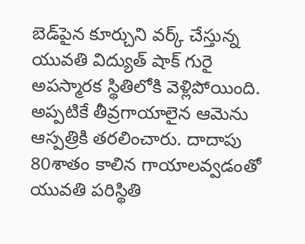బెడ్‌పైన కూర్చుని వ‌ర్క్ చేస్తున్న యువ‌తి విద్యుత్ షాక్ గురై అప‌స్మార‌క స్థితిలోకి వెళ్లిపోయింది.
అప్ప‌టికే తీవ్ర‌గాయాలైన ఆమెను ఆస్ప‌త్రికి త‌ర‌లించారు. దాదాపు 80శాతం కాలిన గాయాల‌వ్వ‌డంతో యువ‌తి ప‌రిస్థితి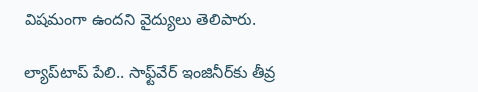విష‌మంగా ఉంద‌ని వైద్యులు తెలిపారు.

ల్యాప్‌టాప్ పేలి.. సాఫ్ట్‌వేర్ ఇంజినీర్‌కు తీవ్ర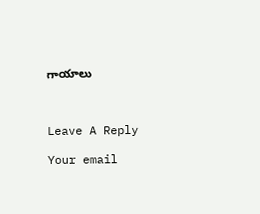గాయాలు



Leave A Reply

Your email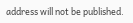address will not be published.